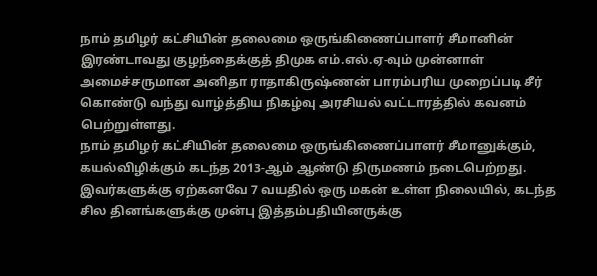நாம் தமிழர் கட்சியின் தலைமை ஒருங்கிணைப்பாளர் சீமானின் இரண்டாவது குழந்தைக்குத் திமுக எம்.எல்.ஏ-வும் முன்னாள் அமைச்சருமான அனிதா ராதாகிருஷ்ணன் பாரம்பரிய முறைப்படி சீர் கொண்டு வந்து வாழ்த்திய நிகழ்வு அரசியல் வட்டாரத்தில் கவனம் பெற்றுள்ளது.
நாம் தமிழர் கட்சியின் தலைமை ஒருங்கிணைப்பாளர் சீமானுக்கும், கயல்விழிக்கும் கடந்த 2013-ஆம் ஆண்டு திருமணம் நடைபெற்றது. இவர்களுக்கு ஏற்கனவே 7 வயதில் ஒரு மகன் உள்ள நிலையில், கடந்த சில தினங்களுக்கு முன்பு இத்தம்பதியினருக்கு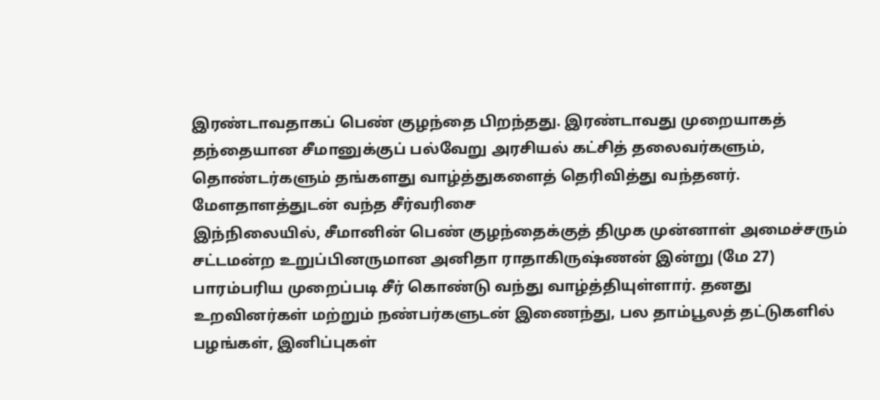இரண்டாவதாகப் பெண் குழந்தை பிறந்தது. இரண்டாவது முறையாகத் தந்தையான சீமானுக்குப் பல்வேறு அரசியல் கட்சித் தலைவர்களும், தொண்டர்களும் தங்களது வாழ்த்துகளைத் தெரிவித்து வந்தனர்.
மேளதாளத்துடன் வந்த சீர்வரிசை
இந்நிலையில், சீமானின் பெண் குழந்தைக்குத் திமுக முன்னாள் அமைச்சரும் சட்டமன்ற உறுப்பினருமான அனிதா ராதாகிருஷ்ணன் இன்று (மே 27) பாரம்பரிய முறைப்படி சீர் கொண்டு வந்து வாழ்த்தியுள்ளார். தனது உறவினர்கள் மற்றும் நண்பர்களுடன் இணைந்து, பல தாம்பூலத் தட்டுகளில் பழங்கள், இனிப்புகள்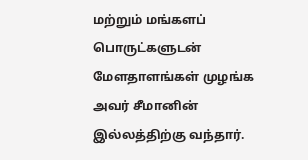மற்றும் மங்களப் பொருட்களுடன் மேளதாளங்கள் முழங்க அவர் சீமானின் இல்லத்திற்கு வந்தார்.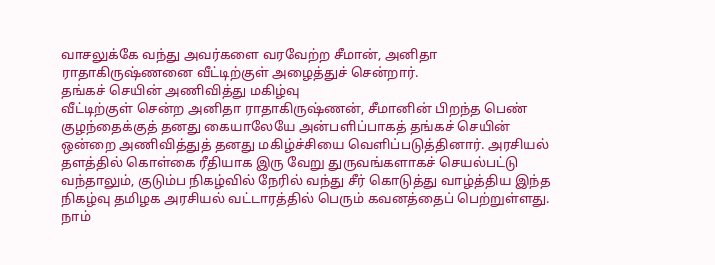வாசலுக்கே வந்து அவர்களை வரவேற்ற சீமான், அனிதா ராதாகிருஷ்ணனை வீட்டிற்குள் அழைத்துச் சென்றார்.
தங்கச் செயின் அணிவித்து மகிழ்வு
வீட்டிற்குள் சென்ற அனிதா ராதாகிருஷ்ணன், சீமானின் பிறந்த பெண் குழந்தைக்குத் தனது கையாலேயே அன்பளிப்பாகத் தங்கச் செயின் ஒன்றை அணிவித்துத் தனது மகிழ்ச்சியை வெளிப்படுத்தினார். அரசியல் தளத்தில் கொள்கை ரீதியாக இரு வேறு துருவங்களாகச் செயல்பட்டு வந்தாலும், குடும்ப நிகழ்வில் நேரில் வந்து சீர் கொடுத்து வாழ்த்திய இந்த நிகழ்வு தமிழக அரசியல் வட்டாரத்தில் பெரும் கவனத்தைப் பெற்றுள்ளது.
நாம்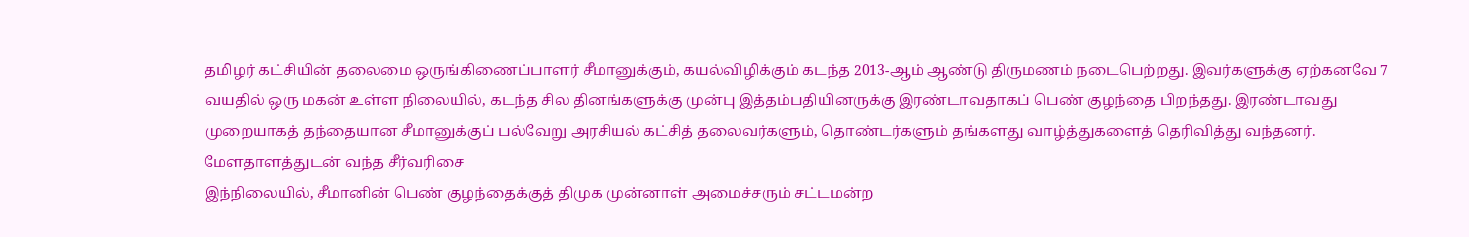தமிழர் கட்சியின் தலைமை ஒருங்கிணைப்பாளர் சீமானுக்கும், கயல்விழிக்கும் கடந்த 2013-ஆம் ஆண்டு திருமணம் நடைபெற்றது. இவர்களுக்கு ஏற்கனவே 7 வயதில் ஒரு மகன் உள்ள நிலையில், கடந்த சில தினங்களுக்கு முன்பு இத்தம்பதியினருக்கு இரண்டாவதாகப் பெண் குழந்தை பிறந்தது. இரண்டாவது முறையாகத் தந்தையான சீமானுக்குப் பல்வேறு அரசியல் கட்சித் தலைவர்களும், தொண்டர்களும் தங்களது வாழ்த்துகளைத் தெரிவித்து வந்தனர்.
மேளதாளத்துடன் வந்த சீர்வரிசை
இந்நிலையில், சீமானின் பெண் குழந்தைக்குத் திமுக முன்னாள் அமைச்சரும் சட்டமன்ற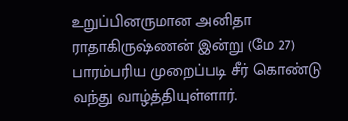உறுப்பினருமான அனிதா ராதாகிருஷ்ணன் இன்று (மே 27) பாரம்பரிய முறைப்படி சீர் கொண்டு வந்து வாழ்த்தியுள்ளார்.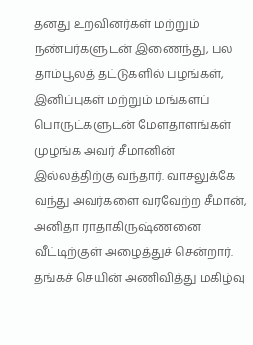தனது உறவினர்கள் மற்றும் நண்பர்களுடன் இணைந்து, பல தாம்பூலத் தட்டுகளில் பழங்கள், இனிப்புகள் மற்றும் மங்களப் பொருட்களுடன் மேளதாளங்கள் முழங்க அவர் சீமானின் இல்லத்திற்கு வந்தார். வாசலுக்கே வந்து அவர்களை வரவேற்ற சீமான், அனிதா ராதாகிருஷ்ணனை வீட்டிற்குள் அழைத்துச் சென்றார்.
தங்கச் செயின் அணிவித்து மகிழ்வு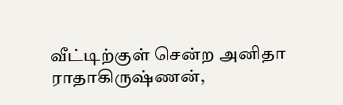வீட்டிற்குள் சென்ற அனிதா ராதாகிருஷ்ணன்,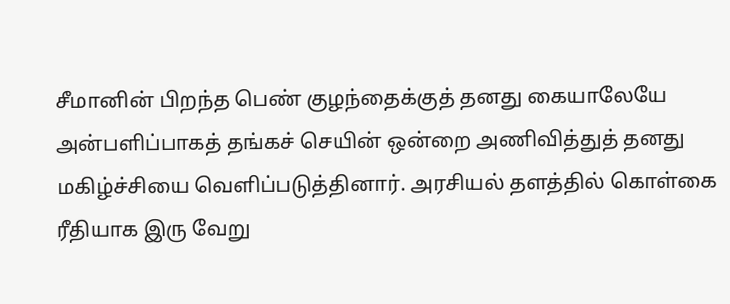சீமானின் பிறந்த பெண் குழந்தைக்குத் தனது கையாலேயே அன்பளிப்பாகத் தங்கச் செயின் ஒன்றை அணிவித்துத் தனது மகிழ்ச்சியை வெளிப்படுத்தினார். அரசியல் தளத்தில் கொள்கை ரீதியாக இரு வேறு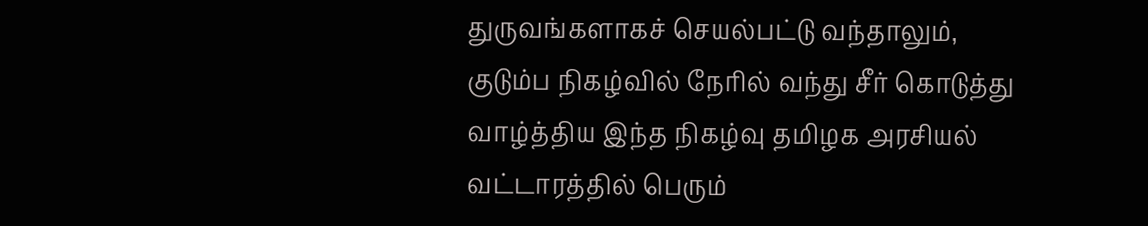துருவங்களாகச் செயல்பட்டு வந்தாலும், குடும்ப நிகழ்வில் நேரில் வந்து சீர் கொடுத்து வாழ்த்திய இந்த நிகழ்வு தமிழக அரசியல் வட்டாரத்தில் பெரும்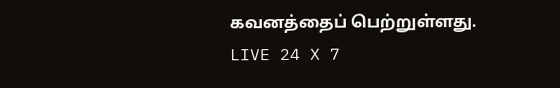கவனத்தைப் பெற்றுள்ளது.
LIVE 24 X 7